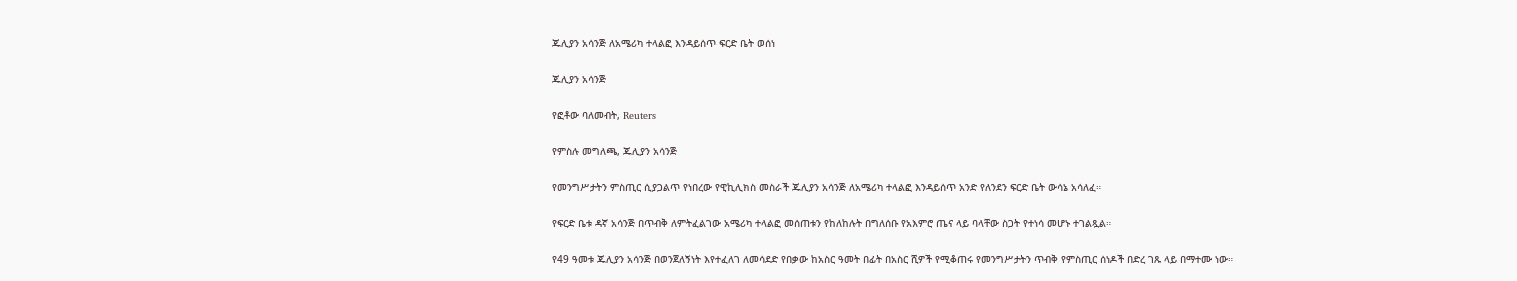ጁሊያን አሳንጅ ለአሜሪካ ተላልፎ እንዳይሰጥ ፍርድ ቤት ወሰነ

ጁሊያን አሳንጅ

የፎቶው ባለመብት, Reuters

የምስሉ መግለጫ, ጁሊያን አሳንጅ

የመንግሥታትን ምስጢር ሲያጋልጥ የነበረው የዊኪሊክስ መስራች ጁሊያን አሳንጅ ለአሜሪካ ተላልፎ እንዳይሰጥ አንድ የለንደን ፍርድ ቤት ውሳኔ አሳለፈ።

የፍርድ ቤቱ ዳኛ አሳንጅ በጥብቅ ለምትፈልገው አሜሪካ ተላልፎ መሰጠቱን የከለከሉት በግለሰቡ የአእምሮ ጤና ላይ ባላቸው ስጋት የተነሳ መሆኑ ተገልጿል።

የ49 ዓመቱ ጁሊያን አሳንጅ በወንጀለኝነት እየተፈለገ ለመሳደድ የበቃው ከአስር ዓመት በፊት በአስር ሺዎች የሚቆጠሩ የመንግሥታትን ጥብቅ የምስጢር ሰነዶች በድረ ገጹ ላይ በማተሙ ነው።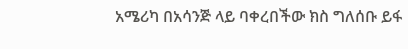አሜሪካ በአሳንጅ ላይ ባቀረበችው ክስ ግለሰቡ ይፋ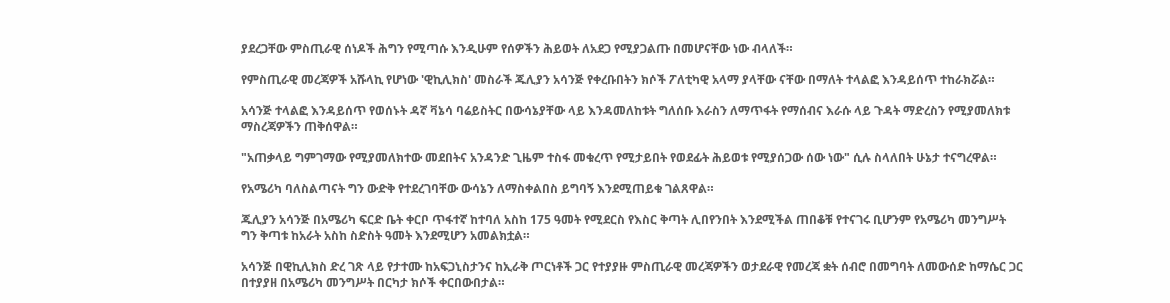ያደረጋቸው ምስጢራዊ ሰነዶች ሕግን የሚጣሱ እንዲሁም የሰዎችን ሕይወት ለአደጋ የሚያጋልጡ በመሆናቸው ነው ብላለች።

የምስጢራዊ መረጃዎች አሹላኪ የሆነው 'ዊኪሊክስ' መስራች ጁሊያን አሳንጅ የቀረቡበትን ክሶች ፖለቲካዊ አላማ ያላቸው ናቸው በማለት ተላልፎ እንዳይሰጥ ተከራክሯል።

አሳንጅ ተላልፎ እንዳይሰጥ የወሰኑት ዳኛ ቫኔሳ ባሬይስትር በውሳኔያቸው ላይ እንዳመለከቱት ግለሰቡ እራስን ለማጥፋት የማሰብና እራሱ ላይ ጉዳት ማድረስን የሚያመለክቱ ማስረጃዎችን ጠቅሰዋል።

"አጠቃላይ ግምገማው የሚያመለክተው መደበትና አንዳንድ ጊዜም ተስፋ መቁረጥ የሚታይበት የወደፊት ሕይወቱ የሚያሰጋው ሰው ነው" ሲሉ ስላለበት ሁኔታ ተናግረዋል።

የአሜሪካ ባለስልጣናት ግን ውድቅ የተደረገባቸው ውሳኔን ለማስቀልበስ ይግባኝ እንደሚጠይቁ ገልጸዋል።

ጁሊያን አሳንጅ በአሜሪካ ፍርድ ቤት ቀርቦ ጥፋተኛ ከተባለ አስከ 175 ዓመት የሚደርስ የእስር ቅጣት ሊበየንበት እንደሚችል ጠበቆቹ የተናገሩ ቢሆንም የአሜሪካ መንግሥት ግን ቅጣቱ ከአራት አስከ ስድስት ዓመት እንደሚሆን አመልክቷል።

አሳንጅ በዊኪሊክስ ድረ ገጽ ላይ የታተሙ ከአፍጋኒስታንና ከኢራቅ ጦርነቶች ጋር የተያያዙ ምስጢራዊ መረጃዎችን ወታደራዊ የመረጃ ቋት ሰብሮ በመግባት ለመውሰድ ከማሴር ጋር በተያያዘ በአሜሪካ መንግሥት በርካታ ክሶች ቀርበውበታል።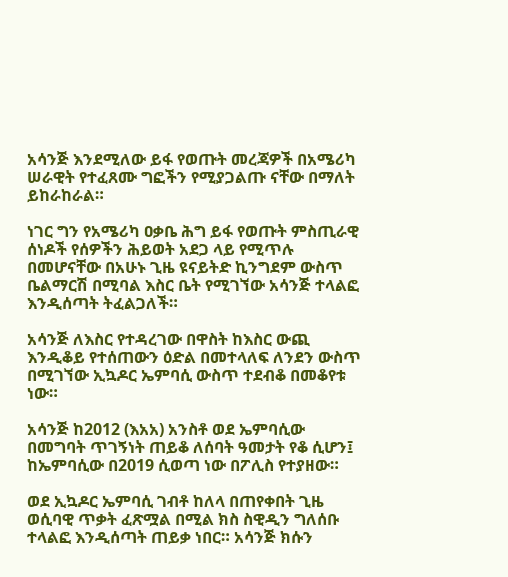አሳንጅ እንደሚለው ይፋ የወጡት መረጃዎች በአሜሪካ ሠራዊት የተፈጸሙ ግፎችን የሚያጋልጡ ናቸው በማለት ይከራከራል።

ነገር ግን የአሜሪካ ዐቃቤ ሕግ ይፋ የወጡት ምስጢራዊ ሰነዶች የሰዎችን ሕይወት አደጋ ላይ የሚጥሉ በመሆናቸው በአሁኑ ጊዜ ዩናይትድ ኪንግደም ውስጥ ቤልማርሽ በሚባል እስር ቤት የሚገኘው አሳንጅ ተላልፎ እንዲሰጣት ትፈልጋለች።

አሳንጅ ለእስር የተዳረገው በዋስት ከእስር ውጪ እንዲቆይ የተሰጠውን ዕድል በመተላለፍ ለንደን ውስጥ በሚገኘው ኢኳዶር ኤምባሲ ውስጥ ተደብቆ በመቆየቱ ነው።

አሳንጅ ከ2012 (እአአ) አንስቶ ወደ ኤምባሲው በመግባት ጥገኝነት ጠይቆ ለሰባት ዓመታት የቆ ሲሆን፤ ከኤምባሲው በ2019 ሲወጣ ነው በፖሊስ የተያዘው።

ወደ ኢኳዶር ኤምባሲ ገብቶ ከለላ በጠየቀበት ጊዜ ወሲባዊ ጥቃት ፈጽሟል በሚል ክስ ስዊዲን ግለሰቡ ተላልፎ እንዲሰጣት ጠይቃ ነበር። አሳንጅ ክሱን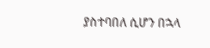ያስተባበለ ሲሆን በኋላ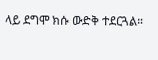ላይ ደግሞ ክሱ ውድቅ ተደርጓል።